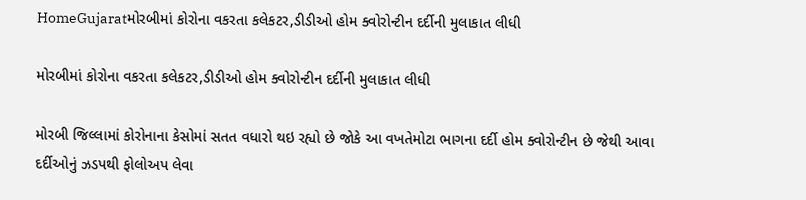HomeGujaratમોરબીમાં કોરોના વકરતા કલેકટર,ડીડીઓ હોમ ક્વોરોન્ટીન દર્દીની મુલાકાત લીધી

મોરબીમાં કોરોના વકરતા કલેકટર,ડીડીઓ હોમ ક્વોરોન્ટીન દર્દીની મુલાકાત લીધી

મોરબી જિલ્લામાં કોરોનાના કેસોમાં સતત વધારો થઇ રહ્યો છે જોકે આ વખતેમોટા ભાગના દર્દી હોમ ક્વોરોન્ટીન છે જેથી આવા દર્દીઓનું ઝડપથી ફોલોઅપ લેવા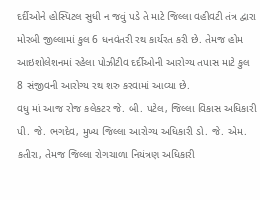દર્દીઓને હોસ્પિટલ સુધી ન જવું પડે તે માટે જિલ્લા વહીવટી તંત્ર દ્વારા મોરબી જીલ્લામાં કુલ 6 ધનવંતરી રથ કાર્યરત કરી છે. તેમજ હોમ આઇશોલેશનમાં રહેલા પોઝીટીવ દર્દીઓની આરોગ્ય તપાસ માટે કુલ 8 સંજીવની આરોગ્ય રથ શરુ કરવામાં આવ્યા છે.
વધુ માં આજ રોજ કલેકટર જે. બી. પટેલ, જિલ્લા વિકાસ અધિકારી પી. જે. ભગદેવ, મુખ્ય જિલ્લા આરોગ્ય અધિકારી ડો. જે. એમ. કતીરા, તેમજ જિલ્લા રોગચાળા નિયંત્રણ અધિકારી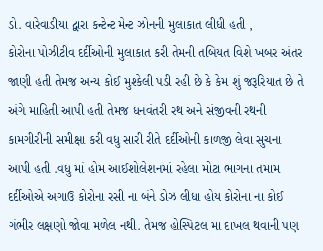ડો. વારેવાડીયા દ્વારા કન્ટેન્ટ મેન્ટ ઝોનની મુલાકાત લીધી હતી ,
કોરોના પોઝીટીવ દર્દીઓની મુલાકાત કરી તેમની તબિયત વિશે ખબર અંતર જાણી હતી તેમજ અન્ય કોઈ મુશ્કેલી પડી રહી છે કે કેમ શું જરૂરિયાત છે તે અંગે માહિતી આપી હતી તેમજ ધનવંતરી રથ અને સંજીવની રથની કામગીરીની સમીક્ષા કરી વધુ સારી રીતે દર્દીઓની કાળજી લેવા સુચના આપી હતી .વધુ માં હોમ આઈશોલેશનમાં રહેલા મોટા ભાગના તમામ દર્દીઓએ અગાઉ કોરોના રસી ના બંને ડોઝ લીધા હોય કોરોના ના કોઈ ગંભીર લક્ષણો જોવા મળેલ નથી. તેમજ હોસ્પિટલ મા દાખલ થવાની પણ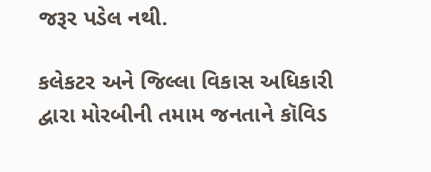જરૂર પડેલ નથી.

કલેકટર અને જિલ્લા વિકાસ અધિકારી દ્વારા મોરબીની તમામ જનતાને કૉવિડ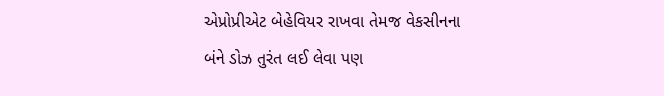એપ્રોપ્રીએટ બેહેવિયર રાખવા તેમજ વેકસીનના બંને ડોઝ તુરંત લઈ લેવા પણ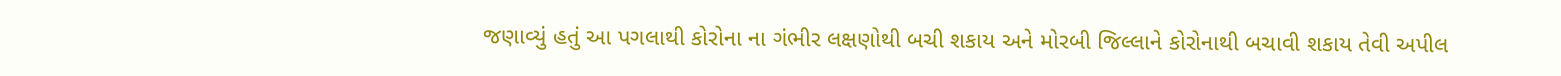જણાવ્યું હતું આ પગલાથી કોરોના ના ગંભીર લક્ષણોથી બચી શકાય અને મોરબી જિલ્લાને કોરોનાથી બચાવી શકાય તેવી અપીલ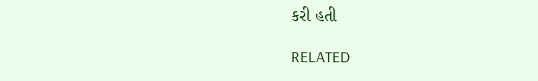કરી હતી

RELATED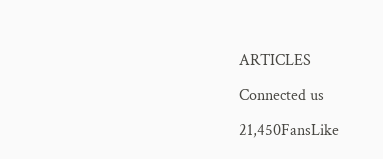ARTICLES

Connected us

21,450FansLike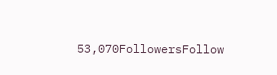53,070FollowersFollow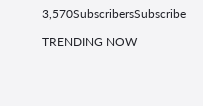3,570SubscribersSubscribe

TRENDING NOW